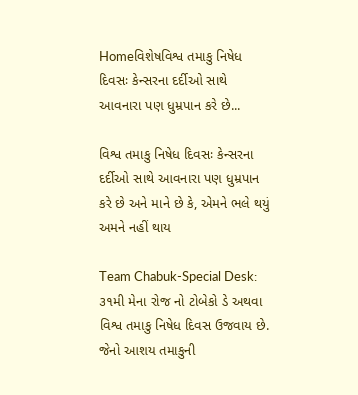Homeવિશેષવિશ્વ તમાકુ નિષેધ દિવસઃ કેન્સરના દર્દીઓ સાથે આવનારા પણ ધુમ્રપાન કરે છે...

વિશ્વ તમાકુ નિષેધ દિવસઃ કેન્સરના દર્દીઓ સાથે આવનારા પણ ધુમ્રપાન કરે છે અને માને છે કે, એમને ભલે થયું અમને નહીં થાય

Team Chabuk-Special Desk: ૩૧મી મેના રોજ નો ટોબેકો ડે અથવા વિશ્વ તમાકુ નિષેધ દિવસ ઉજવાય છે. જેનો આશય તમાકુની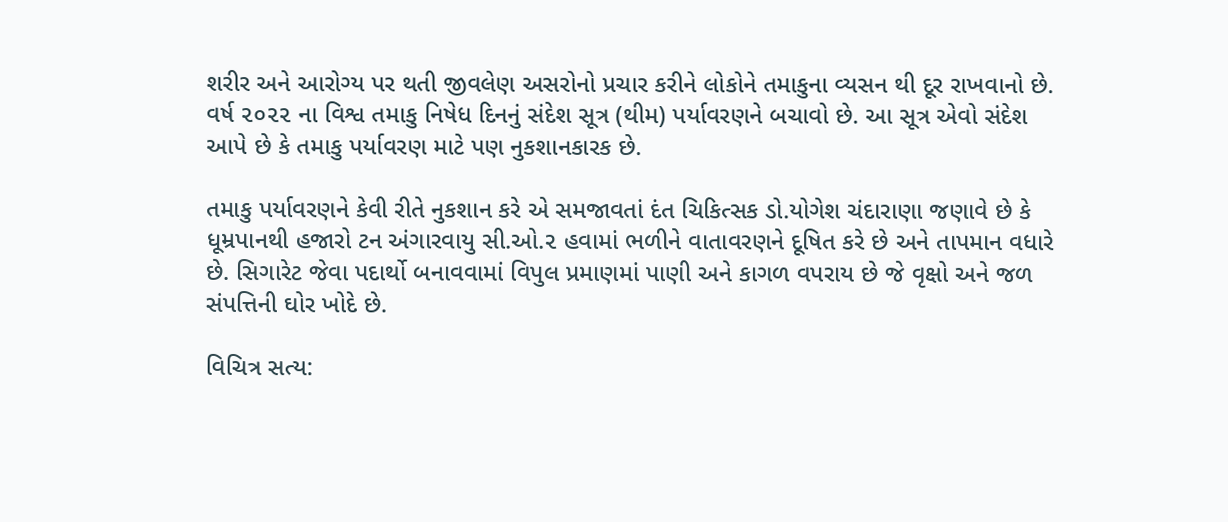શરીર અને આરોગ્ય પર થતી જીવલેણ અસરોનો પ્રચાર કરીને લોકોને તમાકુના વ્યસન થી દૂર રાખવાનો છે. વર્ષ ૨૦૨૨ ના વિશ્વ તમાકુ નિષેધ દિનનું સંદેશ સૂત્ર (થીમ) પર્યાવરણને બચાવો છે. આ સૂત્ર એવો સંદેશ આપે છે કે તમાકુ પર્યાવરણ માટે પણ નુકશાનકારક છે.

તમાકુ પર્યાવરણને કેવી રીતે નુકશાન કરે એ સમજાવતાં દંત ચિકિત્સક ડો.યોગેશ ચંદારાણા જણાવે છે કે ધૂમ્રપાનથી હજારો ટન અંગારવાયુ સી.ઓ.૨ હવામાં ભળીને વાતાવરણને દૂષિત કરે છે અને તાપમાન વધારે છે. સિગારેટ જેવા પદાર્થો બનાવવામાં વિપુલ પ્રમાણમાં પાણી અને કાગળ વપરાય છે જે વૃક્ષો અને જળ સંપત્તિની ઘોર ખોદે છે.

વિચિત્ર સત્ય: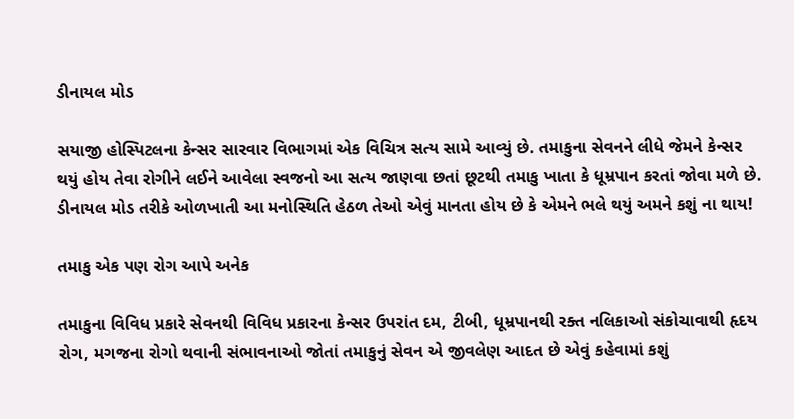ડીનાયલ મોડ

સયાજી હોસ્પિટલના કેન્સર સારવાર વિભાગમાં એક વિચિત્ર સત્ય સામે આવ્યું છે. તમાકુના સેવનને લીધે જેમને કેન્સર થયું હોય તેવા રોગીને લઈને આવેલા સ્વજનો આ સત્ય જાણવા છતાં છૂટથી તમાકુ ખાતા કે ધૂમ્રપાન કરતાં જોવા મળે છે. ડીનાયલ મોડ તરીકે ઓળખાતી આ મનોસ્થિતિ હેઠળ તેઓ એવું માનતા હોય છે કે એમને ભલે થયું અમને કશું ના થાય!

તમાકુ એક પણ રોગ આપે અનેક

તમાકુના વિવિધ પ્રકારે સેવનથી વિવિધ પ્રકારના કેન્સર ઉપરાંત દમ, ટીબી, ધૂમ્રપાનથી રક્ત નલિકાઓ સંકોચાવાથી હૃદય રોગ, મગજના રોગો થવાની સંભાવનાઓ જોતાં તમાકુનું સેવન એ જીવલેણ આદત છે એવું કહેવામાં કશું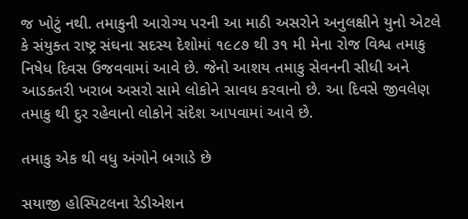જ ખોટું નથી. તમાકુની આરોગ્ય પરની આ માઠી અસરોને અનુલક્ષીને યુનો એટલે કે સંયુક્ત રાષ્ટ્ર સંઘના સદસ્ય દેશોમાં ૧૯૮૭ થી ૩૧ મી મેના રોજ વિશ્વ તમાકુ નિષેધ દિવસ ઉજવવામાં આવે છે. જેનો આશય તમાકુ સેવનની સીધી અને આડકતરી ખરાબ અસરો સામે લોકોને સાવધ કરવાનો છે. આ દિવસે જીવલેણ તમાકુ થી દુર રહેવાનો લોકોને સંદેશ આપવામાં આવે છે.

તમાકુ એક થી વધુ અંગોને બગાડે છે

સયાજી હોસ્પિટલના રેડીએશન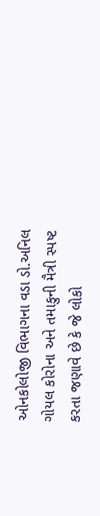ઓનકોલોજી વિભાગના વડા ડો.અનિલ ગોયલ કોરોના અને તમાકુની મૈત્રી સ્પષ્ટ કરતા જણાવે છે કે જે લોકો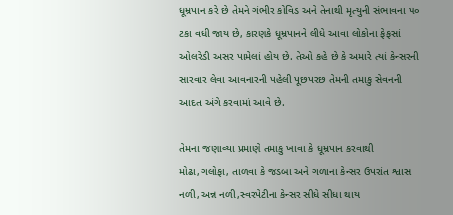ધૂમ્રપાન કરે છે તેમને ગંભીર કોવિડ અને તેનાથી મૃત્યુની સંભાવના ૫૦ ટકા વધી જાય છે, કારણકે ધૂમ્રપાનને લીધે આવા લોકોના ફેફસાં ઓલરેડી અસર પામેલાં હોય છે. તેઓ કહે છે કે અમારે ત્યાં કેન્સરની સારવાર લેવા આવનારની પહેલી પૂછપરછ તેમની તમાકુ સેવનની આદત અંગે કરવામાં આવે છે.

તેમના જણાવ્યા પ્રમાણે તમાકુ ખાવા કે ધૂમ્રપાન કરવાથી મોઢા,ગલોફા, તાળવા કે જડબા અને ગળાના કેન્સર ઉપરાંત શ્વાસ નળી,અન્ન નળી,સ્વરપેટીના કેન્સર સીધે સીધા થાય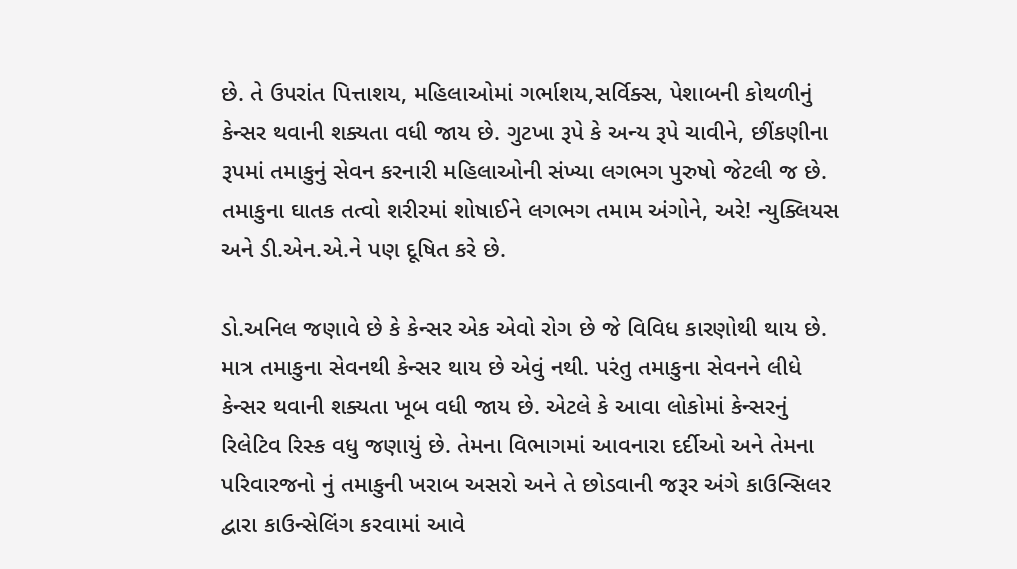છે. તે ઉપરાંત પિત્તાશય, મહિલાઓમાં ગર્ભાશય,સર્વિક્સ, પેશાબની કોથળીનું કેન્સર થવાની શક્યતા વધી જાય છે. ગુટખા રૂપે કે અન્ય રૂપે ચાવીને, છીંકણીના રૂપમાં તમાકુનું સેવન કરનારી મહિલાઓની સંખ્યા લગભગ પુરુષો જેટલી જ છે. તમાકુના ઘાતક તત્વો શરીરમાં શોષાઈને લગભગ તમામ અંગોને, અરે! ન્યુક્લિયસ અને ડી.એન.એ.ને પણ દૂષિત કરે છે.

ડો.અનિલ જણાવે છે કે કેન્સર એક એવો રોગ છે જે વિવિધ કારણોથી થાય છે. માત્ર તમાકુના સેવનથી કેન્સર થાય છે એવું નથી. પરંતુ તમાકુના સેવનને લીધે કેન્સર થવાની શક્યતા ખૂબ વધી જાય છે. એટલે કે આવા લોકોમાં કેન્સરનું રિલેટિવ રિસ્ક વધુ જણાયું છે. તેમના વિભાગમાં આવનારા દર્દીઓ અને તેમના પરિવારજનો નું તમાકુની ખરાબ અસરો અને તે છોડવાની જરૂર અંગે કાઉન્સિલર દ્વારા કાઉન્સેલિંગ કરવામાં આવે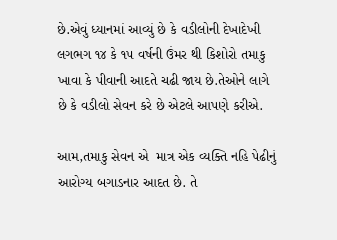છે.એવું ધ્યાનમાં આવ્યું છે કે વડીલોની દેખાદેખી લગભગ ૧૪ કે ૧૫ વર્ષની ઉંમર થી કિશોરો તમાકુ ખાવા કે પીવાની આદતે ચઢી જાય છે.તેઓને લાગે છે કે વડીલો સેવન કરે છે એટલે આપણે કરીએ.

આમ,તમાકુ સેવન એ  માત્ર એક વ્યક્તિ નહિ પેઢીનું આરોગ્ય બગાડનાર આદત છે. તે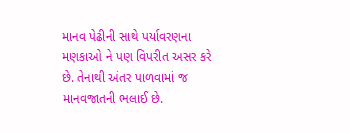માનવ પેઢીની સાથે પર્યાવરણના મણકાઓ ને પણ વિપરીત અસર કરે છે. તેનાથી અંતર પાળવામાં જ માનવજાતની ભલાઈ છે.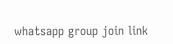whatsapp group join link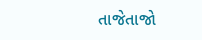તાજેતાજો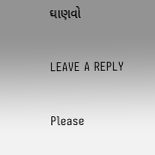ઘાણવો

LEAVE A REPLY

Please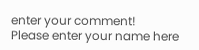enter your comment!
Please enter your name here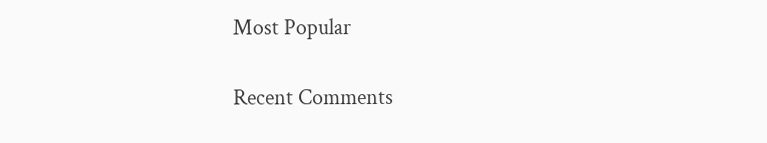Most Popular

Recent Comments